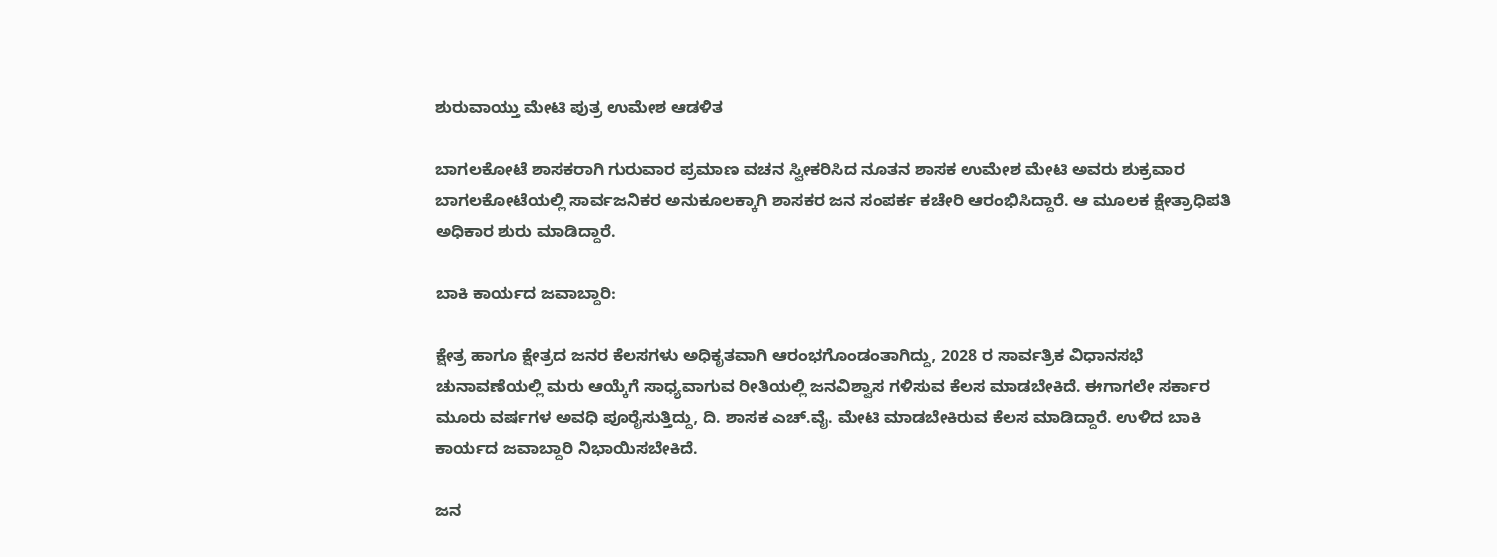ಶುರುವಾಯ್ತು ಮೇಟಿ ಪುತ್ರ ಉಮೇಶ ಆಡಳಿತ

ಬಾಗಲಕೋಟೆ ಶಾಸಕರಾಗಿ ಗುರುವಾರ ಪ್ರಮಾಣ ವಚನ ಸ್ವೀಕರಿಸಿದ ನೂತನ ಶಾಸಕ ಉಮೇಶ ಮೇಟಿ ಅವರು ಶುಕ್ರವಾರ ಬಾಗಲಕೋಟೆಯಲ್ಲಿ ಸಾರ್ವಜನಿಕರ ಅನುಕೂಲಕ್ಕಾಗಿ ಶಾಸಕರ ಜನ ಸಂಪರ್ಕ ಕಚೇರಿ ಆರಂಭಿಸಿದ್ದಾರೆ. ಆ ಮೂಲಕ ಕ್ಷೇತ್ರಾಧಿಪತಿ ಅಧಿಕಾರ ಶುರು ಮಾಡಿದ್ದಾರೆ.

ಬಾಕಿ ಕಾರ್ಯದ ಜವಾಬ್ದಾರಿ:

ಕ್ಷೇತ್ರ ಹಾಗೂ ಕ್ಷೇತ್ರದ ಜನರ ಕೆಲಸಗಳು ಅಧಿಕೃತವಾಗಿ ಆರಂಭಗೊಂಡಂತಾಗಿದ್ದು, 2028 ರ ಸಾರ್ವತ್ರಿಕ ವಿಧಾನಸಭೆ ಚುನಾವಣೆಯಲ್ಲಿ ಮರು ಆಯ್ಕೆಗೆ ಸಾಧ್ಯವಾಗುವ ರೀತಿಯಲ್ಲಿ ಜನವಿಶ್ವಾಸ ಗಳಿಸುವ ಕೆಲಸ ಮಾಡಬೇಕಿದೆ. ಈಗಾಗಲೇ ಸರ್ಕಾರ ಮೂರು ವರ್ಷಗಳ ಅವಧಿ ಪೂರೈಸುತ್ತಿದ್ದು, ದಿ. ಶಾಸಕ ಎಚ್.ವೈ. ಮೇಟಿ ಮಾಡಬೇಕಿರುವ ಕೆಲಸ ಮಾಡಿದ್ದಾರೆ. ಉಳಿದ ಬಾಕಿ ಕಾರ್ಯದ ಜವಾಬ್ದಾರಿ ನಿಭಾಯಿಸಬೇಕಿದೆ.

ಜನ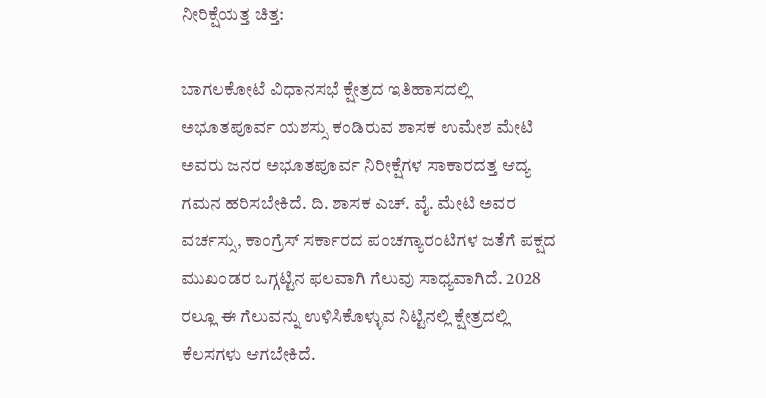ನೀರಿಕ್ಷೆಯತ್ತ ಚಿತ್ತ:

ಬಾಗಲಕೋಟೆ ವಿಧಾನಸಭೆ ಕ್ಷೇತ್ರದ ಇತಿಹಾಸದಲ್ಲಿ ಅಭೂತಪೂರ್ವ ಯಶಸ್ಸು ಕಂಡಿರುವ ಶಾಸಕ ಉಮೇಶ ಮೇಟಿ ಅವರು ಜನರ ಅಭೂತಪೂರ್ವ ನಿರೀಕ್ಷೆಗಳ ಸಾಕಾರದತ್ತ ಆದ್ಯ ಗಮನ ಹರಿಸಬೇಕಿದೆ. ದಿ. ಶಾಸಕ ಎಚ್. ವೈ. ಮೇಟಿ ಅವರ ವರ್ಚಸ್ಸು, ಕಾಂಗ್ರೆಸ್ ಸರ್ಕಾರದ ಪಂಚಗ್ಯಾರಂಟಿಗಳ ಜತೆಗೆ ಪಕ್ಷದ ಮುಖಂಡರ ಒಗ್ಗಟ್ಟಿನ ಫಲವಾಗಿ ಗೆಲುವು ಸಾಧ್ಯವಾಗಿದೆ. 2028 ರಲ್ಲೂ ಈ ಗೆಲುವನ್ನು ಉಳಿಸಿಕೊಳ್ಳುವ ನಿಟ್ಟಿನಲ್ಲಿ ಕ್ಷೇತ್ರದಲ್ಲಿ ಕೆಲಸಗಳು ಆಗಬೇಕಿದೆ.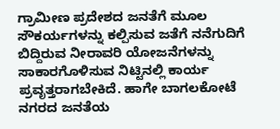ಗ್ರಾಮೀಣ ಪ್ರದೇಶದ ಜನತೆಗೆ ಮೂಲ ಸೌಕರ್ಯಗಳನ್ನು ಕಲ್ಪಿಸುವ ಜತೆಗೆ ನನೆಗುದಿಗೆ ಬಿದ್ದಿರುವ ನೀರಾವರಿ ಯೋಜನೆಗಳನ್ನು ಸಾಕಾರಗೊಳಿಸುವ ನಿಟ್ಟಿನಲ್ಲಿ ಕಾರ್ಯ ಪ್ರವೃತ್ತರಾಗಬೇಕಿದೆ. ಹಾಗೇ ಬಾಗಲಕೋಟೆ ನಗರದ ಜನತೆಯ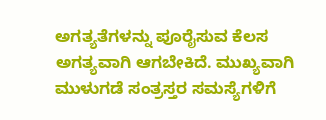ಅಗತ್ಯತೆಗಳನ್ನು ಪೂರೈಸುವ ಕೆಲಸ ಅಗತ್ಯವಾಗಿ ಆಗಬೇಕಿದೆ. ಮುಖ್ಯವಾಗಿ ಮುಳುಗಡೆ ಸಂತ್ರಸ್ತರ ಸಮಸ್ಯೆಗಳಿಗೆ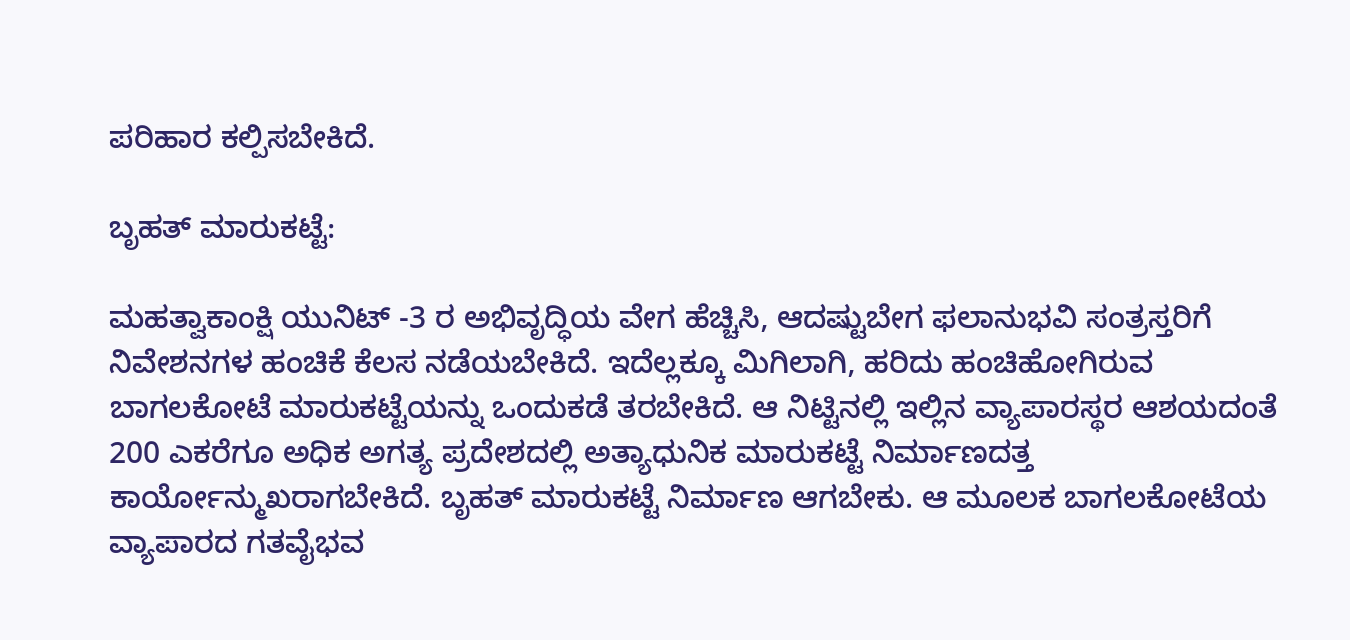ಪರಿಹಾರ ಕಲ್ಪಿಸಬೇಕಿದೆ.

ಬೃಹತ್ ಮಾರುಕಟ್ಟೆ:

ಮಹತ್ವಾಕಾಂಕ್ಷಿ ಯುನಿಟ್ -3 ರ ಅಭಿವೃದ್ಧಿಯ ವೇಗ ಹೆಚ್ಚಿಸಿ, ಆದಷ್ಟುಬೇಗ ಫಲಾನುಭವಿ ಸಂತ್ರಸ್ತರಿಗೆ ನಿವೇಶನಗಳ ಹಂಚಿಕೆ ಕೆಲಸ ನಡೆಯಬೇಕಿದೆ. ಇದೆಲ್ಲಕ್ಕೂ ಮಿಗಿಲಾಗಿ, ಹರಿದು ಹಂಚಿಹೋಗಿರುವ ಬಾಗಲಕೋಟೆ ಮಾರುಕಟ್ಟೆಯನ್ನು ಒಂದುಕಡೆ ತರಬೇಕಿದೆ. ಆ ನಿಟ್ಟಿನಲ್ಲಿ ಇಲ್ಲಿನ ವ್ಯಾಪಾರಸ್ಥರ ಆಶಯದಂತೆ 200 ಎಕರೆಗೂ ಅಧಿಕ ಅಗತ್ಯ ಪ್ರದೇಶದಲ್ಲಿ ಅತ್ಯಾಧುನಿಕ ಮಾರುಕಟ್ಟೆ ನಿರ್ಮಾಣದತ್ತ ಕಾರ್ಯೋನ್ಮುಖರಾಗಬೇಕಿದೆ. ಬೃಹತ್ ಮಾರುಕಟ್ಟೆ ನಿರ್ಮಾಣ ಆಗಬೇಕು. ಆ ಮೂಲಕ ಬಾಗಲಕೋಟೆಯ ವ್ಯಾಪಾರದ ಗತವೈಭವ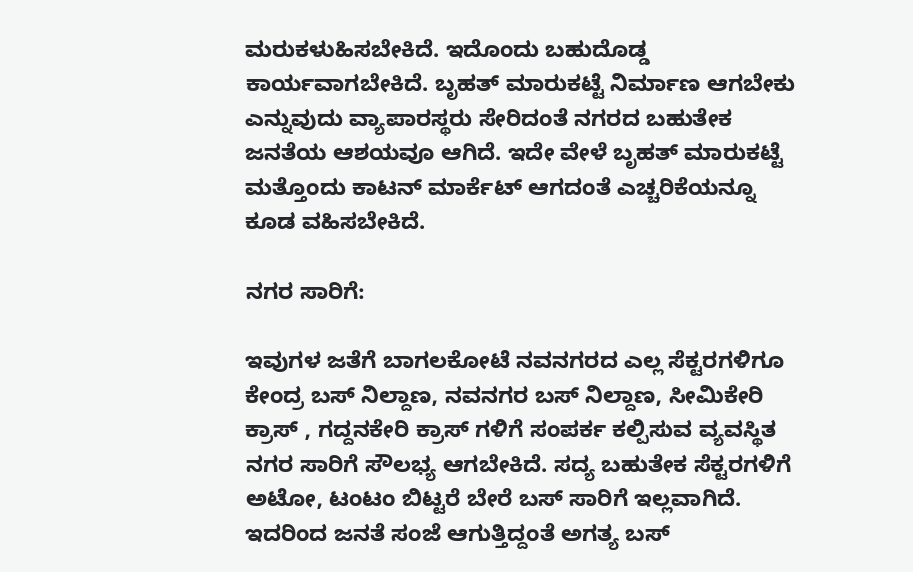ಮರುಕಳುಹಿಸಬೇಕಿದೆ. ಇದೊಂದು ಬಹುದೊಡ್ಡ ಕಾರ್ಯವಾಗಬೇಕಿದೆ. ಬೃಹತ್ ಮಾರುಕಟ್ಟೆ ನಿರ್ಮಾಣ ಆಗಬೇಕು ಎನ್ನುವುದು ವ್ಯಾಪಾರಸ್ಥರು ಸೇರಿದಂತೆ ನಗರದ ಬಹುತೇಕ ಜನತೆಯ ಆಶಯವೂ ಆಗಿದೆ. ಇದೇ ವೇಳೆ ಬೃಹತ್ ಮಾರುಕಟ್ಟೆ ಮತ್ತೊಂದು ಕಾಟನ್ ಮಾರ್ಕೆಟ್ ಆಗದಂತೆ ಎಚ್ಚರಿಕೆಯನ್ನೂ ಕೂಡ ವಹಿಸಬೇಕಿದೆ.

ನಗರ ಸಾರಿಗೆ:

ಇವುಗಳ ಜತೆಗೆ ಬಾಗಲಕೋಟೆ ನವನಗರದ ಎಲ್ಲ ಸೆಕ್ಟರಗಳಿಗೂ ಕೇಂದ್ರ ಬಸ್ ನಿಲ್ದಾಣ, ನವನಗರ ಬಸ್ ನಿಲ್ದಾಣ, ಸೀಮಿಕೇರಿ ಕ್ರಾಸ್ , ಗದ್ದನಕೇರಿ ಕ್ರಾಸ್ ಗಳಿಗೆ ಸಂಪರ್ಕ ಕಲ್ಪಿಸುವ ವ್ಯವಸ್ಥಿತ ನಗರ ಸಾರಿಗೆ ಸೌಲಭ್ಯ ಆಗಬೇಕಿದೆ. ಸದ್ಯ ಬಹುತೇಕ ಸೆಕ್ಟರಗಳಿಗೆ ಅಟೋ, ಟಂಟಂ ಬಿಟ್ಟರೆ ಬೇರೆ ಬಸ್ ಸಾರಿಗೆ ಇಲ್ಲವಾಗಿದೆ. ಇದರಿಂದ ಜನತೆ ಸಂಜೆ ಆಗುತ್ತಿದ್ದಂತೆ ಅಗತ್ಯ ಬಸ್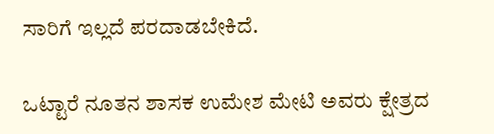ಸಾರಿಗೆ ಇಲ್ಲದೆ ಪರದಾಡಬೇಕಿದೆ.

ಒಟ್ಟಾರೆ ನೂತನ ಶಾಸಕ ಉಮೇಶ ಮೇಟಿ ಅವರು ಕ್ಷೇತ್ರದ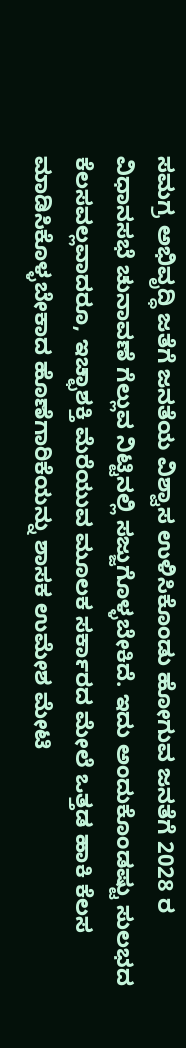ಸಮಗ್ರ ಅಭಿವೃದ್ಧಿ ಜತೆಗೆ ಜನತೆಯ ವಿಶ್ವಾಸ ಉಳಿಸಿಕೊಂಡು ಹೋಗುವ ಜನತೆಗೆ 2028 ರ ವಿಧಾನಸಭೆ ಚುನಾವಣೆ ಗೆಲ್ಲುವ ನಿಟ್ಟಿನಲ್ಲಿ ಸಜ್ಜುಗೊಳ್ಳಬೇಕಿದೆ. ಇದು ಅಂದುಕೊಂಡಷ್ಟು ಸುಲಭದ ಕೆಲಸವಲ್ಲವಾದರೂ, ಇಚ್ಛಾಶಕ್ತಿ ಮೆರೆಯುವ ಮೂಲಕ ಸರ್ಕಾರದ ಮೇಲೆ ಒತ್ತಡ ಹಾಕಿ ಕೆಲಸ ಮಾಡಿಸಿಕೊಳ್ಳಬೇಕಾದ ಹೊಣೆಗಾರಿಕೆಯನ್ನು ಶಾಸಕ ಉಮೇಶ ಮೇಟಿ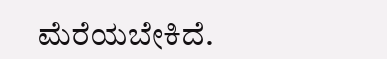ಮೆರೆಯಬೇಕಿದೆ.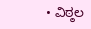• ವಿಠ್ಠಲ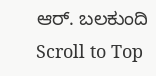ಆರ್. ಬಲಕುಂದಿ
Scroll to Top